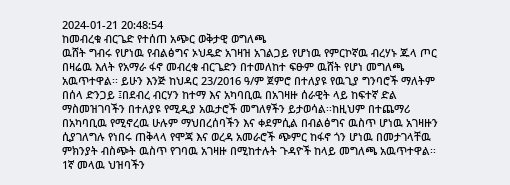2024-01-21 20:48:54
ከመብረቁ ብርጌድ የተሰጠ አጭር ወቅታዊ ወግለጫ
ዉሸት ግብሩ የሆነዉ የብልፅግና ኦህዴድ አገዛዝ አገልጋይ የሆነዉ የምርኮኛዉ ብረሃኑ ጁላ ጦር በዛሬዉ እለት የአማራ ፋኖ መብረቁ ብርጌድን በተመለከተ ፍፁም ዉሸት የሆነ መግለጫ አዉጥተዋል፡፡ ይሁን እንጅ ከህዳር 23/2016 ዓ/ም ጀምሮ በተለያዩ የዉጊያ ግንባሮች ማለትም በሰላ ድንጋይ ፤በደብረ ብርሃን ከተማ እና አካባቢዉ በአገዛዙ ሰራዊት ላይ ከፍተኛ ድል ማስመዝገባችን በተለያዩ የሚዲያ አዉታሮች መግለፃችን ይታወሳል፡፡ከዚህም በተጨማሪ በአካባቢዉ የሚኖረዉ ሁሉም ማህበረሰባችን እና ቀደምሲል በብልፅግና ዉስጥ ሆነዉ አገዛዙን ሲያገለግሉ የነበሩ ጠቅላላ የሞጃ እና ወረዳ አመራሮች ጭምር ከፋኖ ጎን ሆነዉ በመታገላቸዉ ምክንያት ብስጭት ዉስጥ የገባዉ አገዛዙ በሚከተሉት ጉዳዮች ከላይ መግለጫ አዉጥተዋል፡፡
1ኛ መላዉ ህዝባችን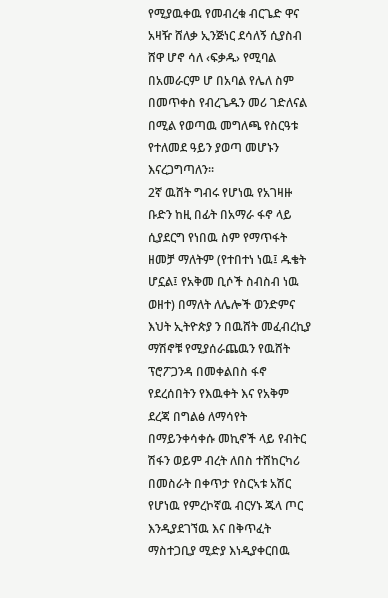የሚያዉቀዉ የመብረቁ ብርጌድ ዋና አዛዥ ሸለቃ ኢንጅነር ደሳለኝ ሲያስብ ሸዋ ሆኖ ሳለ ‹ፍቃዱ› የሚባል በአመራርም ሆ በአባል የሌለ ስም በመጥቀስ የብረጌዱን መሪ ገድለናል በሚል የወጣዉ መግለጫ የስርዓቱ የተለመደ ዓይን ያወጣ መሆኑን እናረጋግጣለን፡፡
2ኛ ዉሸት ግብሩ የሆነዉ የአገዛዙ ቡድን ከዚ በፊት በአማራ ፋኖ ላይ ሲያደርግ የነበዉ ስም የማጥፋት ዘመቻ ማለትም (የተበተነ ነዉ፤ ዱቄት ሆኗል፤ የአቅመ ቢሶች ስብስብ ነዉ ወዘተ) በማለት ለሌሎች ወንድምና እህት ኢትዮጵያ ን በዉሸት መፈብረኪያ ማሽኖቹ የሚያሰራጨዉን የዉሸት ፕሮፖጋንዳ በመቀልበስ ፋኖ የደረሰበትን የእዉቀት እና የአቅም ደረጃ በግልፅ ለማሳየት በማይንቀሳቀሱ መኪኖች ላይ የብትር ሽፋን ወይም ብረት ለበስ ተሸከርካሪ በመስራት በቀጥታ የስርኣቱ አሽር የሆነዉ የምረኮኛዉ ብርሃኑ ጁላ ጦር እንዲያደገኘዉ እና በቅጥፈት ማስተጋቢያ ሚድያ እነዲያቀርበዉ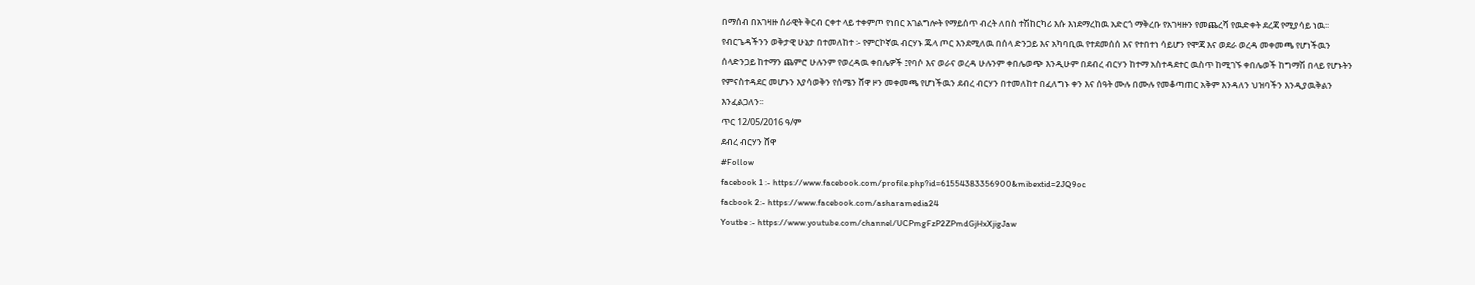በማሰብ በአገዛዙ ሰራዊት ቅርብ ርቀተ ላይ ተቀምጦ የነበር አገልግሎት የማይሰጥ ብረት ለበስ ተሽከርካሪ እሱ እነደማረከዉ አድርጎ ማቅረቡ የአገዛዙን የመጨረሻ የዉድቀት ደረጃ የሚያሳይ ነዉ፡፡
የብርጌዳችንን ወቅታዊ ሁኔታ በተመለከተ ፡- የምርኮኛዉ ብርሃኑ ጁላ ጦር እንደሚለዉ በሰላ ድንጋይ እና አካባቢዉ የተደመሰሰ እና የተበተነ ሳይሆን የሞጃ እና ወደራ ወረዳ መቀመጫ የሆነችዉን ሰላድንጋይ ከተማን ጨምሮ ሁሉንም የወረዳዉ ቀበሌዎች ፤የባሶ እና ወራና ወረዳ ሁሉንም ቀበሌወጭ እንዲሁም በደብረ ብርሃን ከተማ አስተዳደተር ዉስጥ ከሚገኙ ቀበሌወች ከግማሽ በላይ የሆኑትን የምናስተዳደር መሆኑን እያሳወቅን የሰሜን ሸዋ ዞን መቀመጫ የሆነችዉን ደብረ ብርሃን በተመለከተ በፈለግኑ ቀን እና ሰዓት ሙሉ በሙሉ የመቆጣጠር አቅም እንዳለን ህዝባችን እንዲያዉቅልን እንፈልጋለን፡፡
ጥር 12/05/2016 ዓ/ም
ደብረ ብርሃን ሸዋ
#Follow
facebook 1 :- https://www.facebook.com/profile.php?id=61554383356900&mibextid=2JQ9oc
facbook 2:- https://www.facebook.com/asharamedia24
Youtbe :- https://www.youtube.com/channel/UCPmgFzP2ZPmdGjHxXjigJaw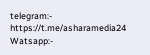telegram:- https://t.me/asharamedia24
Watsapp:-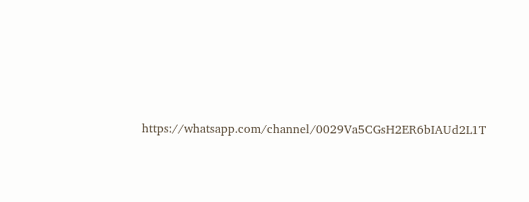https://whatsapp.com/channel/0029Va5CGsH2ER6bIAUd2L1T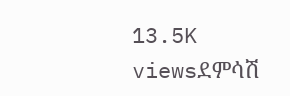13.5K viewsደምሳሽ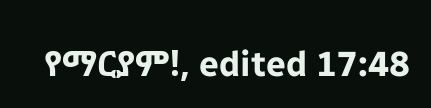የማርያም!, edited 17:48